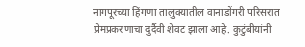नागपूरच्या हिंगणा तालुक्यातील वानाडोंगरी परिसरात प्रेमप्रकरणाचा दुर्दैवी शेवट झाला आहे. कुटुंबीयांनी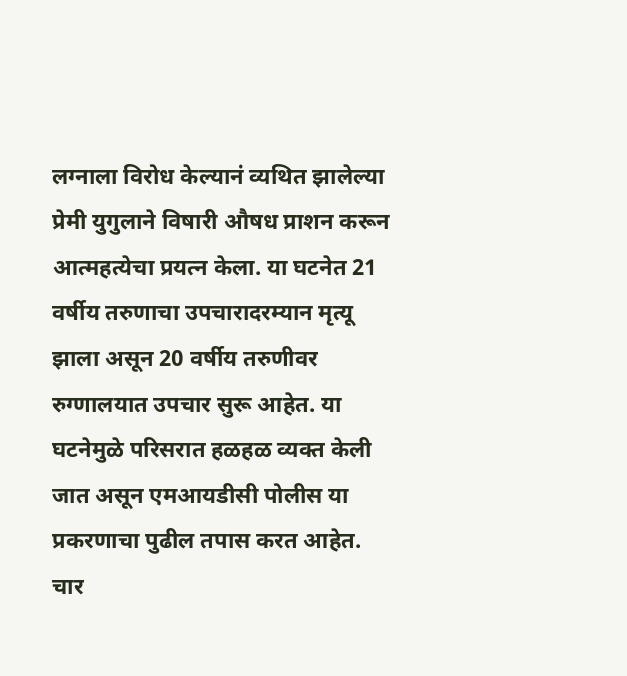लग्नाला विरोध केल्यानं व्यथित झालेल्या प्रेमी युगुलाने विषारी औषध प्राशन करून आत्महत्येचा प्रयत्न केला. या घटनेत 21 वर्षीय तरुणाचा उपचारादरम्यान मृत्यू झाला असून 20 वर्षीय तरुणीवर रुग्णालयात उपचार सुरू आहेत. या घटनेमुळे परिसरात हळहळ व्यक्त केली जात असून एमआयडीसी पोलीस या प्रकरणाचा पुढील तपास करत आहेत.
चार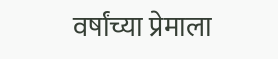वर्षांच्या प्रेमाला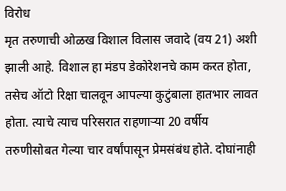विरोध
मृत तरुणाची ओळख विशाल विलास जवादे (वय 21) अशी झाली आहे. विशाल हा मंडप डेकोरेशनचे काम करत होता, तसेच ऑटो रिक्षा चालवून आपल्या कुटुंबाला हातभार लावत होता. त्याचे त्याच परिसरात राहणाऱ्या 20 वर्षीय तरुणीसोबत गेल्या चार वर्षांपासून प्रेमसंबंध होते. दोघांनाही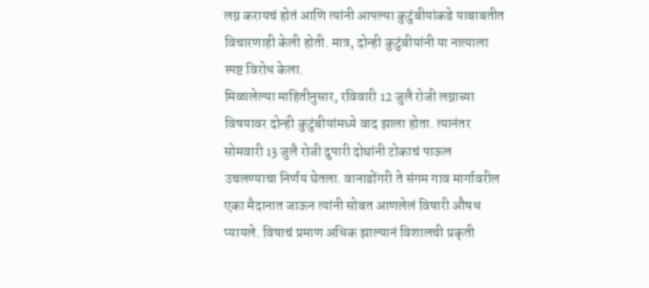लग्न करायचं होतं आणि त्यांनी आपल्या कुटुंबीयांकडे याबाबतीत विचारणाही केली होती. मात्र, दोन्ही कुटुंबीयांनी या नात्याला स्पष्ट विरोध केला.
मिळालेल्या माहितीनुसार, रविवारी 12 जुलै रोजी लग्नाच्या विषयावर दोन्ही कुटुंबीयांमध्ये वाद झाला होता. त्यानंतर सोमवारी 13 जुलै रोजी दुपारी दोघांनी टोकाचं पाऊल उचलण्याचा निर्णय घेतला. वानाडोंगरी ते संगम गाव मार्गावरील एका मैदानात जाऊन त्यांनी सोबत आणलेलं विषारी औषध प्यायले. विषाचं प्रमाण अधिक झाल्यानं विशालची प्रकृती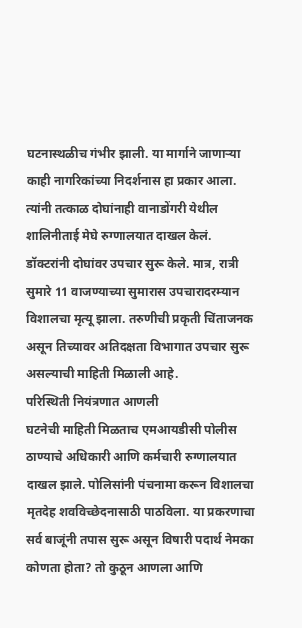घटनास्थळीच गंभीर झाली. या मार्गाने जाणाऱ्या काही नागरिकांच्या निदर्शनास हा प्रकार आला. त्यांनी तत्काळ दोघांनाही वानाडोंगरी येथील शालिनीताई मेघे रुग्णालयात दाखल केलं. डॉक्टरांनी दोघांवर उपचार सुरू केले. मात्र, रात्री सुमारे 11 वाजण्याच्या सुमारास उपचारादरम्यान विशालचा मृत्यू झाला. तरुणीची प्रकृती चिंताजनक असून तिच्यावर अतिदक्षता विभागात उपचार सुरू असल्याची माहिती मिळाली आहे.
परिस्थिती नियंत्रणात आणली
घटनेची माहिती मिळताच एमआयडीसी पोलीस ठाण्याचे अधिकारी आणि कर्मचारी रुग्णालयात दाखल झाले. पोलिसांनी पंचनामा करून विशालचा मृतदेह शवविच्छेदनासाठी पाठविला. या प्रकरणाचा सर्व बाजूंनी तपास सुरू असून विषारी पदार्थ नेमका कोणता होता? तो कुठून आणला आणि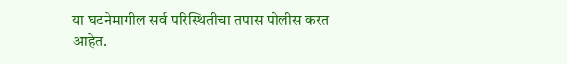या घटनेमागील सर्व परिस्थितीचा तपास पोलीस करत आहेत.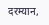दरम्यान,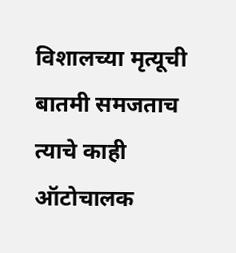विशालच्या मृत्यूची बातमी समजताच त्याचे काही ऑटोचालक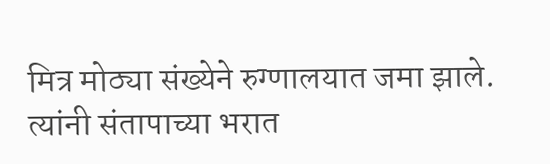मित्र मोठ्या संख्येने रुग्णालयात जमा झाले. त्यांनी संतापाच्या भरात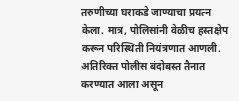तरुणीच्या घराकडे जाण्याचा प्रयत्न केला. मात्र, पोलिसांनी वेळीच हस्तक्षेप करून परिस्थिती नियंत्रणात आणली. अतिरिक्त पोलीस बंदोबस्त तैनात करण्यात आला असून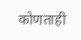कोणताही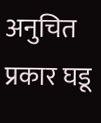अनुचित प्रकार घडू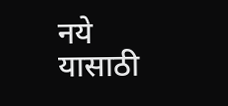नये यासाठी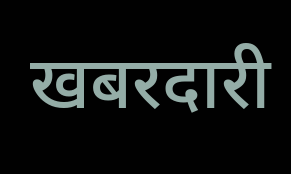खबरदारी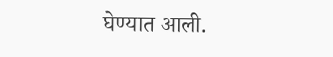घेण्यात आली.